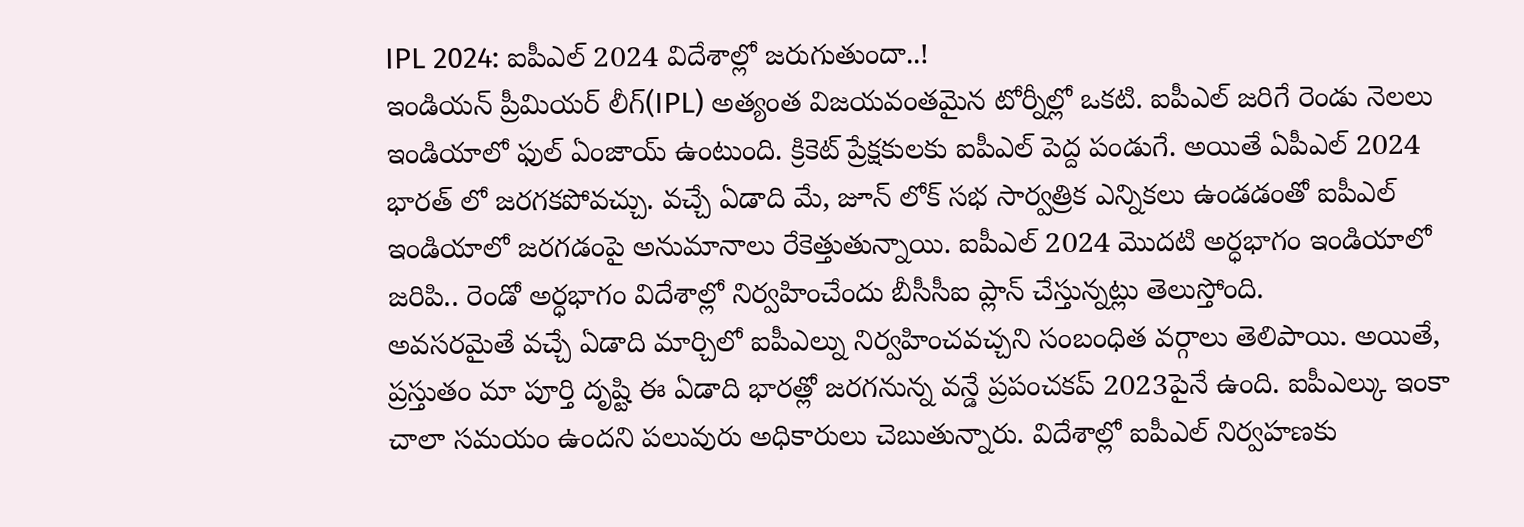IPL 2024: ఐపీఎల్ 2024 విదేశాల్లో జరుగుతుందా..!
ఇండియన్ ప్రీమియర్ లీగ్(IPL) అత్యంత విజయవంతమైన టోర్నీల్లో ఒకటి. ఐపీఎల్ జరిగే రెండు నెలలు ఇండియాలో ఫుల్ ఏంజాయ్ ఉంటుంది. క్రికెట్ ప్రేక్షకులకు ఐపీఎల్ పెద్ద పండుగే. అయితే ఏపీఎల్ 2024 భారత్ లో జరగకపోవచ్చు. వచ్చే ఏడాది మే, జూన్ లోక్ సభ సార్వత్రిక ఎన్నికలు ఉండడంతో ఐపీఎల్ ఇండియాలో జరగడంపై అనుమానాలు రేకెత్తుతున్నాయి. ఐపీఎల్ 2024 మొదటి అర్ధభాగం ఇండియాలో జరిపి.. రెండో అర్ధభాగం విదేశాల్లో నిర్వహించేందు బీసీసీఐ ప్లాన్ చేస్తున్నట్లు తెలుస్తోంది.
అవసరమైతే వచ్చే ఏడాది మార్చిలో ఐపీఎల్ను నిర్వహించవచ్చని సంబంధిత వర్గాలు తెలిపాయి. అయితే, ప్రస్తుతం మా పూర్తి దృష్టి ఈ ఏడాది భారత్లో జరగనున్న వన్డే ప్రపంచకప్ 2023పైనే ఉంది. ఐపీఎల్కు ఇంకా చాలా సమయం ఉందని పలువురు అధికారులు చెబుతున్నారు. విదేశాల్లో ఐపీఎల్ నిర్వహణకు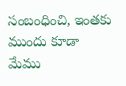సంబంధించి, ఇంతకు ముందు కూడా మేము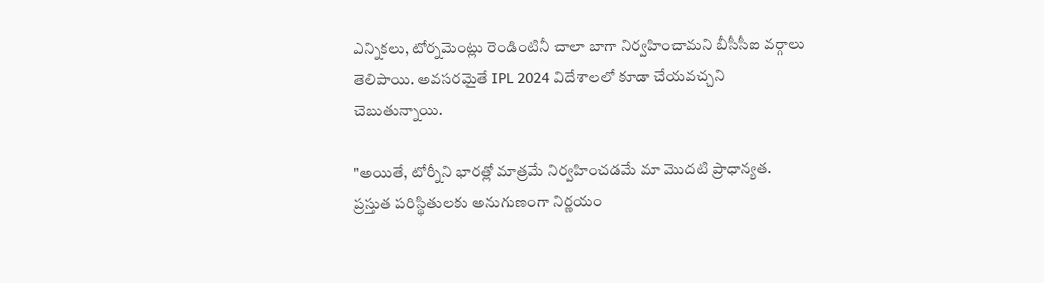ఎన్నికలు, టోర్నమెంట్లు రెండింటినీ చాలా బాగా నిర్వహించామని బీసీసీఐ వర్గాలు తెలిపాయి. అవసరమైతే IPL 2024 విదేశాలలో కూడా చేయవచ్చని చెబుతున్నాయి.

"అయితే, టోర్నీని భారత్లో మాత్రమే నిర్వహించడమే మా మొదటి ప్రాధాన్యత. ప్రస్తుత పరిస్థితులకు అనుగుణంగా నిర్ణయం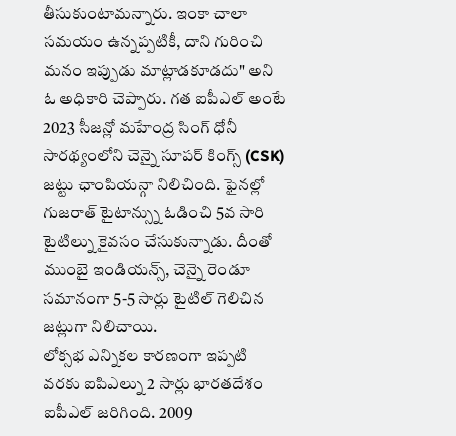తీసుకుంటామన్నారు. ఇంకా చాలా సమయం ఉన్నప్పటికీ, దాని గురించి మనం ఇప్పుడు మాట్లాడకూడదు" అని ఓ అధికారి చెప్పారు. గత ఐపీఎల్ అంటే 2023 సీజన్లో మహేంద్ర సింగ్ ధోనీ సారథ్యంలోని చెన్నై సూపర్ కింగ్స్ (CSK) జట్టు ఛాంపియన్గా నిలిచింది. ఫైనల్లో గుజరాత్ టైటాన్స్ను ఓడించి 5వ సారి టైటిల్ను కైవసం చేసుకున్నాడు. దీంతో ముంబై ఇండియన్స్, చెన్నై రెండూ సమానంగా 5-5 సార్లు టైటిల్ గెలిచిన జట్లుగా నిలిచాయి.
లోక్సభ ఎన్నికల కారణంగా ఇప్పటి వరకు ఐపిఎల్ను 2 సార్లు భారతదేశం ఐపీఎల్ జరిగింది. 2009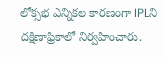లోక్సభ ఎన్నికల కారణంగా IPLని దక్షిణాఫ్రికాలో నిర్వహించారు.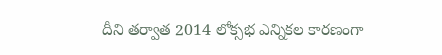దీని తర్వాత 2014 లోక్సభ ఎన్నికల కారణంగా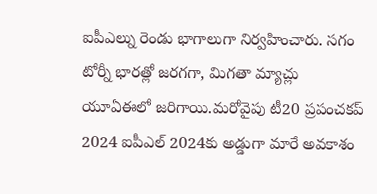ఐపీఎల్ను రెండు భాగాలుగా నిర్వహించారు. సగం టోర్నీ భారత్లో జరగగా, మిగతా మ్యాచ్లు యూఏఈలో జరిగాయి.మరోవైపు టీ20 ప్రపంచకప్ 2024 ఐపీఎల్ 2024కు అడ్డుగా మారే అవకాశం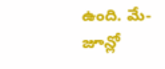ఉంది. మే-జూన్లో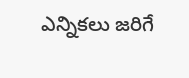ఎన్నికలు జరిగే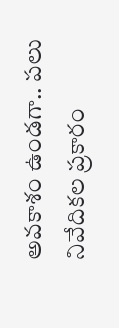అవకాశం ఉండగా.. పలు నివేదికల ప్రకారం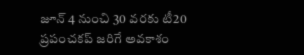జూన్ 4 నుంచి 30 వరకు టీ20 ప్రపంచకప్ జరిగే అవకాశం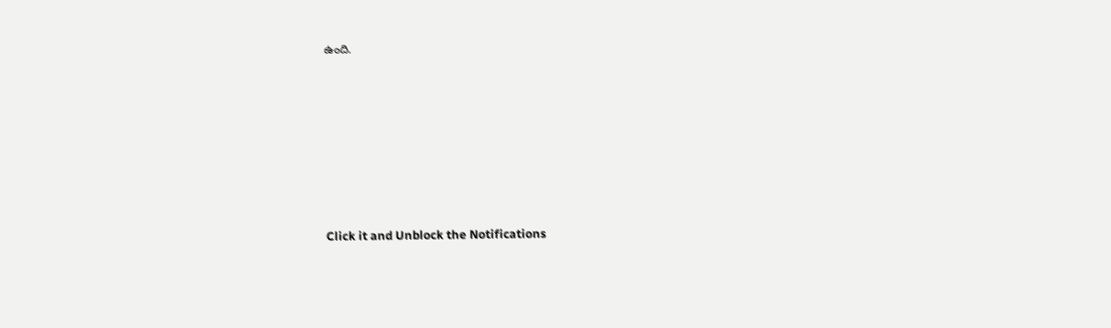ఉంది.












Click it and Unblock the Notifications